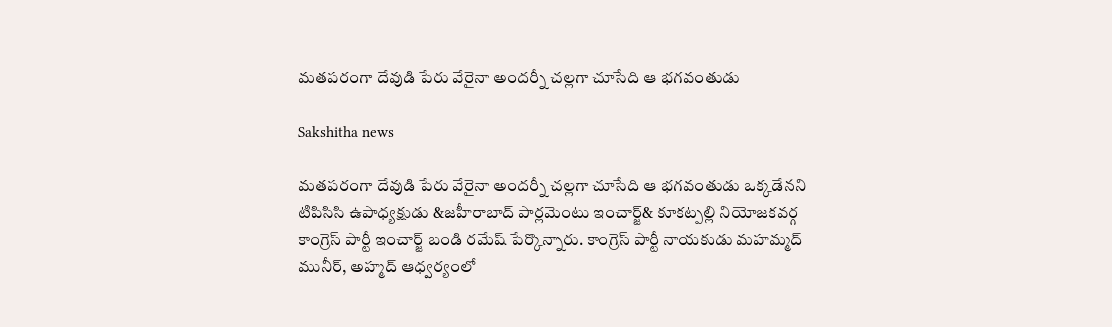మతపరంగా దేవుడి పేరు వేరైనా అందర్నీ చల్లగా చూసేది ఆ భగవంతుడు

Sakshitha news

మతపరంగా దేవుడి పేరు వేరైనా అందర్నీ చల్లగా చూసేది ఆ భగవంతుడు ఒక్కడేనని టిపిసిసి ఉపాధ్యక్షుడు &జహీరాబాద్ పార్లమెంటు ఇంచార్జ్& కూకట్పల్లి నియోజకవర్గ కాంగ్రెస్ పార్టీ ఇంచార్జ్ బండి రమేష్ పేర్కొన్నారు. కాంగ్రెస్ పార్టీ నాయకుడు మహమ్మద్ మునీర్, అహ్మద్ ఆధ్వర్యంలో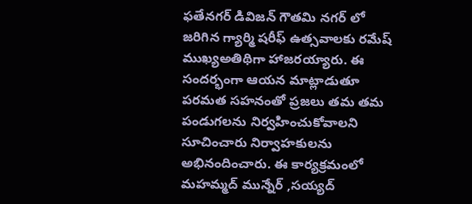ఫతేనగర్ డివిజన్ గౌతమి నగర్ లో జరిగిన గ్యార్మి షరీఫ్ ఉత్సవాలకు రమేష్ ముఖ్యఅతిథిగా హాజరయ్యారు. ఈ సందర్భంగా ఆయన మాట్లాడుతూ పరమత సహనంతో ప్రజలు తమ తమ పండుగలను నిర్వహించుకోవాలని సూచించారు నిర్వాహకులను అభినందించారు. ఈ కార్యక్రమంలో మహమ్మద్ మున్నేర్ ,సయ్యద్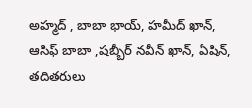అహ్మద్ , బాబా భాయ్, హమీద్ ఖాన్, ఆసిఫ్ బాబా ,షబ్బీర్ నవీన్ ఖాన్, ఏషిన్, తదితరులు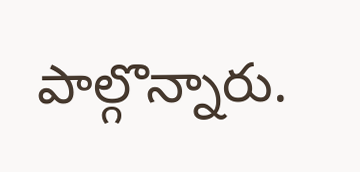పాల్గొన్నారు.